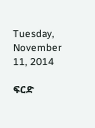Tuesday, November 11, 2014

ፍርድ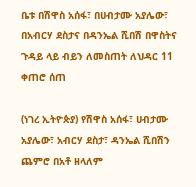ቤቱ በሽዋስ አሰፋ፣ በሀብታሙ አያሌው፣ በአብርሃ ደስታና በዳንኤል ሺበሽ በዋስትና ጉዳይ ላይ ብይን ለመስጠት ለህዳር 11 ቀጠሮ ሰጠ

(ነገረ ኢትዮጵያ) የሽዋስ አሰፋ፣ ሀብታሙ አያሌው፣ አብርሃ ደስታ፣ ዳንኤል ሺበሽን ጨምሮ በአቶ ዘላለም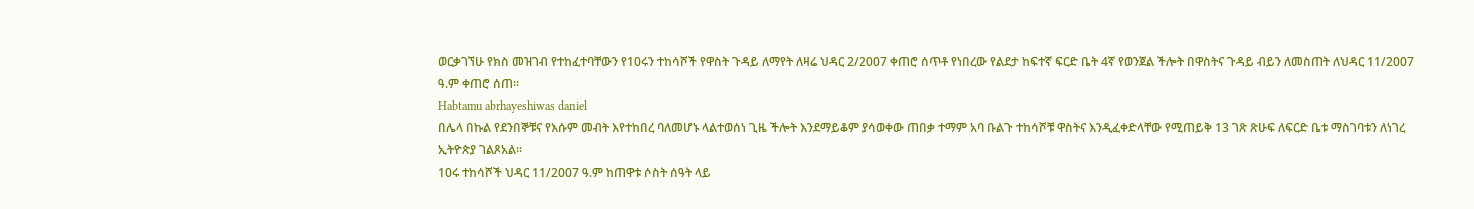ወርቃገኘሁ የክስ መዝገብ የተከፈተባቸውን የ10ሩን ተከሳሾች የዋስት ጉዳይ ለማየት ለዛሬ ህዳር 2/2007 ቀጠሮ ሰጥቶ የነበረው የልደታ ከፍተኛ ፍርድ ቤት 4ኛ የወንጀል ችሎት በዋስትና ጉዳይ ብይን ለመስጠት ለህዳር 11/2007 ዓ.ም ቀጠሮ ሰጠ፡፡
Habtamu abrhayeshiwas daniel
በሌላ በኩል የደንበኞቹና የእሱም መብት እየተከበረ ባለመሆኑ ላልተወሰነ ጊዜ ችሎት እንደማይቆም ያሳወቀው ጠበቃ ተማም አባ ቡልጉ ተከሳሾቹ ዋስትና እንዲፈቀድላቸው የሚጠይቅ 13 ገጽ ጽሁፍ ለፍርድ ቤቱ ማስገባቱን ለነገረ ኢትዮጵያ ገልጾአል፡፡
10ሩ ተከሳሾች ህዳር 11/2007 ዓ.ም ከጠዋቱ ሶስት ሰዓት ላይ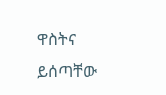ዋስትና ይሰጣቸው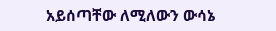አይሰጣቸው ለሚለውን ውሳኔ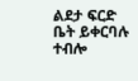ልደታ ፍርድ ቤት ይቀርባሉ ተብሎ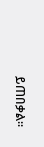ይጠበቃል፡፡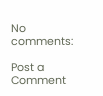No comments:

Post a Comment